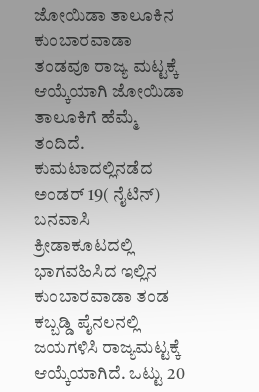ಜೋಯಿಡಾ ತಾಲೂಕಿನ ಕುಂಬಾರವಾಡಾ ತಂಡವೂ ರಾಜ್ಯ ಮಟ್ಟಕ್ಕೆ ಆಯ್ಕೆಯಾಗಿ ಜೋಯಿಡಾ ತಾಲೂಕಿಗೆ ಹೆಮ್ಮೆ ತಂದಿದೆ. ಕುಮಟಾದಲ್ಲಿನಡೆದ ಅಂಡರ್ 19( ನೈಟಿನ್) ಬನವಾಸಿ ಕ್ರೀಡಾಕೂಟದಲ್ಲಿ ಭಾಗವಹಿಸಿದ ಇಲ್ಲಿನ ಕುಂಬಾರವಾಡಾ ತಂಡ ಕಬ್ಬಡ್ಡಿ ಪೈನಲನಲ್ಲಿ ಜಯಗಳಿಸಿ ರಾಜ್ಯಮಟ್ಟಕ್ಕೆ ಆಯ್ಕೆಯಾಗಿದೆ. ಒಟ್ಟು 20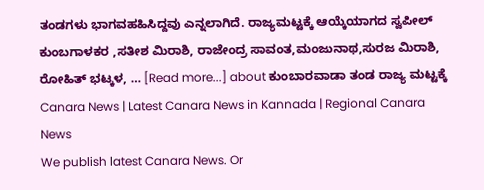ತಂಡಗಳು ಭಾಗವಹಹಿಸಿದ್ದವು ಎನ್ನಲಾಗಿದೆ. ರಾಜ್ಯಮಟ್ಟಕ್ಕೆ ಆಯ್ಕೆಯಾಗದ ಸ್ವಪೀಲ್ ಕುಂಬಗಾಳಕರ ,ಸತೀಶ ಮಿರಾಶಿ, ರಾಜೇಂದ್ರ ಸಾವಂತ,ಮಂಜುನಾಥ,ಸುರಜ ಮಿರಾಶಿ, ರೋಹಿತ್ ಭಟ್ಕಳ, … [Read more...] about ಕುಂಬಾರವಾಡಾ ತಂಡ ರಾಜ್ಯ ಮಟ್ಟಕ್ಕೆ
Canara News | Latest Canara News in Kannada | Regional Canara News
We publish latest Canara News. Or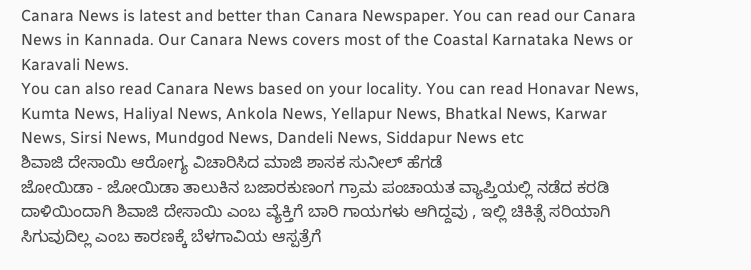Canara News is latest and better than Canara Newspaper. You can read our Canara News in Kannada. Our Canara News covers most of the Coastal Karnataka News or Karavali News.
You can also read Canara News based on your locality. You can read Honavar News, Kumta News, Haliyal News, Ankola News, Yellapur News, Bhatkal News, Karwar News, Sirsi News, Mundgod News, Dandeli News, Siddapur News etc
ಶಿವಾಜಿ ದೇಸಾಯಿ ಆರೋಗ್ಯ ವಿಚಾರಿಸಿದ ಮಾಜಿ ಶಾಸಕ ಸುನೀಲ್ ಹೆಗಡೆ
ಜೋಯಿಡಾ - ಜೋಯಿಡಾ ತಾಲುಕಿನ ಬಜಾರಕುಣಂಗ ಗ್ರಾಮ ಪಂಚಾಯತ ವ್ಯಾಪ್ತಿಯಲ್ಲಿ ನಡೆದ ಕರಡಿ ದಾಳಿಯಿಂದಾಗಿ ಶಿವಾಜಿ ದೇಸಾಯಿ ಎಂಬ ವ್ಯೆಕ್ತಿಗೆ ಬಾರಿ ಗಾಯಗಳು ಆಗಿದ್ದವು , ಇಲ್ಲಿ ಚಿಕಿತ್ಸೆ ಸರಿಯಾಗಿ ಸಿಗುವುದಿಲ್ಲ ಎಂಬ ಕಾರಣಕ್ಕೆ ಬೆಳಗಾವಿಯ ಆಸ್ಪತ್ರೆಗೆ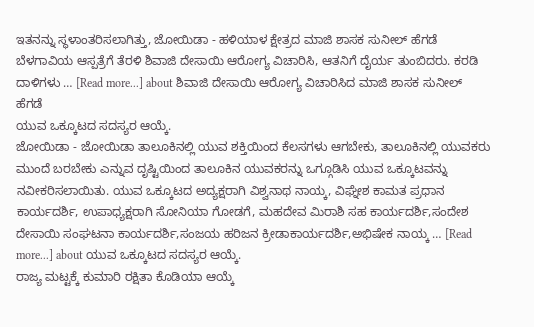ಇತನನ್ನು ಸ್ಥಳಾಂತರಿಸಲಾಗಿತ್ತು, ಜೋಯಿಡಾ - ಹಳಿಯಾಳ ಕ್ಷೇತ್ರದ ಮಾಜಿ ಶಾಸಕ ಸುನೀಲ್ ಹೆಗಡೆ ಬೆಳಗಾವಿಯ ಆಸ್ಪತ್ರೆಗೆ ತೆರಳಿ ಶಿವಾಜಿ ದೇಸಾಯಿ ಆರೋಗ್ಯ ವಿಚಾರಿಸಿ, ಆತನಿಗೆ ದೈರ್ಯ ತುಂಬಿದರು. ಕರಡಿ ದಾಳಿಗಳು … [Read more...] about ಶಿವಾಜಿ ದೇಸಾಯಿ ಆರೋಗ್ಯ ವಿಚಾರಿಸಿದ ಮಾಜಿ ಶಾಸಕ ಸುನೀಲ್ ಹೆಗಡೆ
ಯುವ ಒಕ್ಕೂಟದ ಸದಸ್ಯರ ಆಯ್ಕೆ.
ಜೋಯಿಡಾ - ಜೋಯಿಡಾ ತಾಲೂಕಿನಲ್ಲಿ ಯುವ ಶಕ್ತಿಯಿಂದ ಕೆಲಸಗಳು ಆಗಬೇಕು, ತಾಲೂಕಿನಲ್ಲಿ ಯುವಕರು ಮುಂದೆ ಬರಬೇಕು ಎನ್ನುವ ದೃಷ್ಟಿಯಿಂದ ತಾಲೂಕಿನ ಯುವಕರನ್ನು ಒಗ್ಗೂಡಿಸಿ ಯುವ ಒಕ್ಕೂಟವನ್ನು ನವೀಕರಿಸಲಾಯಿತು. ಯುವ ಒಕ್ಕೂಟದ ಅದ್ಯಕ್ಷರಾಗಿ ವಿಶ್ವನಾಥ ನಾಯ್ಕ, ವಿಘ್ನೇಶ ಕಾಮತ ಪ್ರಧಾನ ಕಾರ್ಯದರ್ಶಿ, ಉಪಾಧ್ಯಕ್ಷರಾಗಿ ಸೋನಿಯಾ ಗೋಡಗೆ, ಮಹದೇವ ಮಿರಾಶಿ ಸಹ ಕಾರ್ಯದರ್ಶಿ,ಸಂದೇಶ ದೇಸಾಯಿ ಸಂಘಟನಾ ಕಾರ್ಯದರ್ಶಿ,ಸಂಜಯ ಹರಿಜನ ಕ್ರೀಡಾಕಾರ್ಯದರ್ಶಿ,ಅಭಿಷೇಕ ನಾಯ್ಕ … [Read more...] about ಯುವ ಒಕ್ಕೂಟದ ಸದಸ್ಯರ ಆಯ್ಕೆ.
ರಾಜ್ಯ ಮಟ್ಟಕ್ಕೆ ಕುಮಾರಿ ರಕ್ಷಿತಾ ಕೊಡಿಯಾ ಆಯ್ಕೆ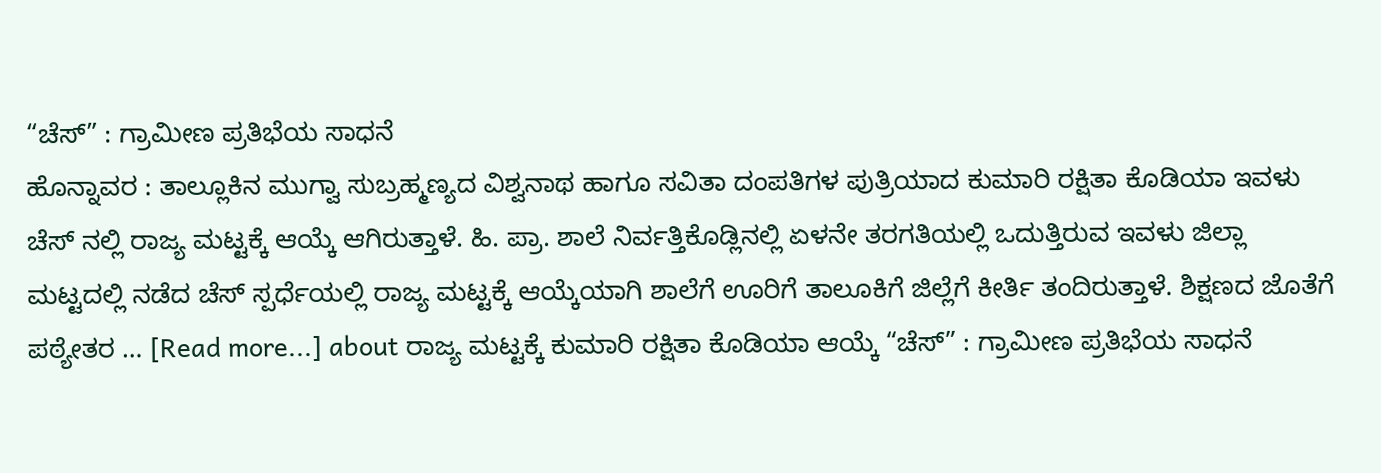“ಚೆಸ್” : ಗ್ರಾಮೀಣ ಪ್ರತಿಭೆಯ ಸಾಧನೆ
ಹೊನ್ನಾವರ : ತಾಲ್ಲೂಕಿನ ಮುಗ್ವಾ ಸುಬ್ರಹ್ಮಣ್ಯದ ವಿಶ್ವನಾಥ ಹಾಗೂ ಸವಿತಾ ದಂಪತಿಗಳ ಪುತ್ರಿಯಾದ ಕುಮಾರಿ ರಕ್ಷಿತಾ ಕೊಡಿಯಾ ಇವಳು ಚೆಸ್ ನಲ್ಲಿ ರಾಜ್ಯ ಮಟ್ಟಕ್ಕೆ ಆಯ್ಕೆ ಆಗಿರುತ್ತಾಳೆ. ಹಿ. ಪ್ರಾ. ಶಾಲೆ ನಿರ್ವತ್ತಿಕೊಡ್ಲಿನಲ್ಲಿ ಏಳನೇ ತರಗತಿಯಲ್ಲಿ ಒದುತ್ತಿರುವ ಇವಳು ಜಿಲ್ಲಾ ಮಟ್ಟದಲ್ಲಿ ನಡೆದ ಚೆಸ್ ಸ್ಪರ್ಧೆಯಲ್ಲಿ ರಾಜ್ಯ ಮಟ್ಟಕ್ಕೆ ಆಯ್ಕೆಯಾಗಿ ಶಾಲೆಗೆ ಊರಿಗೆ ತಾಲೂಕಿಗೆ ಜಿಲ್ಲೆಗೆ ಕೀರ್ತಿ ತಂದಿರುತ್ತಾಳೆ. ಶಿಕ್ಷಣದ ಜೊತೆಗೆ ಪಠ್ಯೇತರ … [Read more...] about ರಾಜ್ಯ ಮಟ್ಟಕ್ಕೆ ಕುಮಾರಿ ರಕ್ಷಿತಾ ಕೊಡಿಯಾ ಆಯ್ಕೆ “ಚೆಸ್” : ಗ್ರಾಮೀಣ ಪ್ರತಿಭೆಯ ಸಾಧನೆ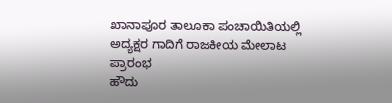ಖಾನಾಪೂರ ತಾಲೂಕಾ ಪಂಚಾಯಿತಿಯಲ್ಲಿ ಅದ್ಯಕ್ಷರ ಗಾದಿಗೆ ರಾಜಕೀಯ ಮೇಲಾಟ ಪ್ರಾರಂಭ
ಹೌದು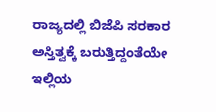ರಾಜ್ಯದಲ್ಲಿ ಬಿಜೆಪಿ ಸರಕಾರ ಅಸ್ತಿತ್ವಕ್ಕೆ ಬರುತ್ತಿದ್ದಂತೆಯೇ ಇಲ್ಲಿಯ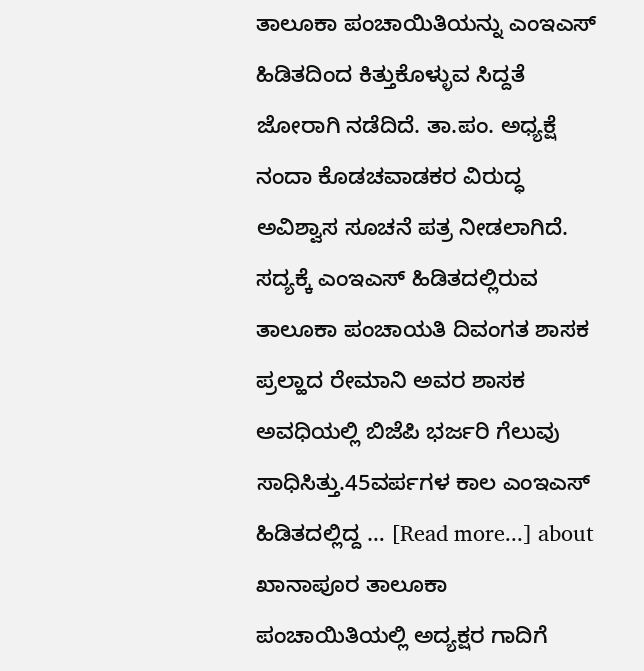ತಾಲೂಕಾ ಪಂಚಾಯಿತಿಯನ್ನು ಎಂಇಎಸ್ ಹಿಡಿತದಿಂದ ಕಿತ್ತುಕೊಳ್ಳುವ ಸಿದ್ದತೆ ಜೋರಾಗಿ ನಡೆದಿದೆ. ತಾ.ಪಂ. ಅಧ್ಯಕ್ಷೆ ನಂದಾ ಕೊಡಚವಾಡಕರ ವಿರುದ್ಧ ಅವಿಶ್ವಾಸ ಸೂಚನೆ ಪತ್ರ ನೀಡಲಾಗಿದೆ. ಸದ್ಯಕ್ಕೆ ಎಂಇಎಸ್ ಹಿಡಿತದಲ್ಲಿರುವ ತಾಲೂಕಾ ಪಂಚಾಯತಿ ದಿವಂಗತ ಶಾಸಕ ಪ್ರಲ್ಹಾದ ರೇಮಾನಿ ಅವರ ಶಾಸಕ ಅವಧಿಯಲ್ಲಿ ಬಿಜೆಪಿ ಭರ್ಜರಿ ಗೆಲುವು ಸಾಧಿಸಿತ್ತು.45ವರ್ಪಗಳ ಕಾಲ ಎಂಇಎಸ್ ಹಿಡಿತದಲ್ಲಿದ್ದ … [Read more...] about ಖಾನಾಪೂರ ತಾಲೂಕಾ ಪಂಚಾಯಿತಿಯಲ್ಲಿ ಅದ್ಯಕ್ಷರ ಗಾದಿಗೆ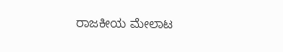ರಾಜಕೀಯ ಮೇಲಾಟ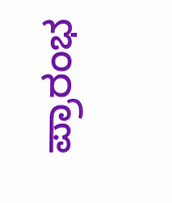ಪ್ರಾರಂಭ